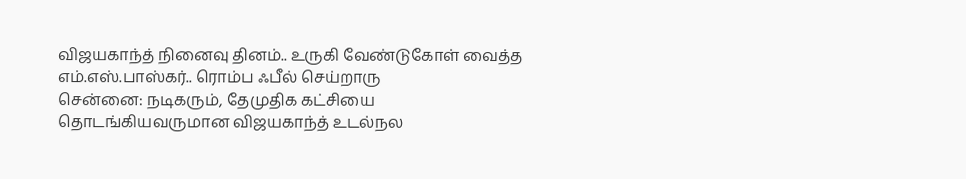விஜயகாந்த் நினைவு தினம்.. உருகி வேண்டுகோள் வைத்த எம்.எஸ்.பாஸ்கர்.. ரொம்ப ஃபீல் செய்றாரு
சென்னை: நடிகரும், தேமுதிக கட்சியை தொடங்கியவருமான விஜயகாந்த் உடல்நல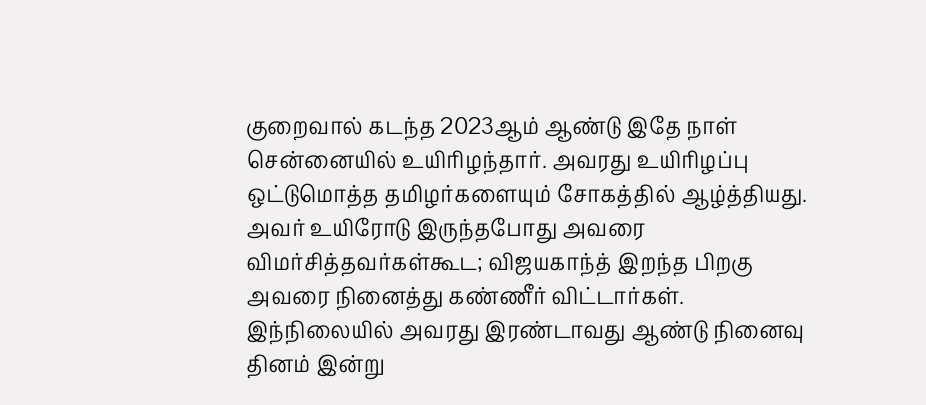குறைவால் கடந்த 2023ஆம் ஆண்டு இதே நாள் சென்னையில் உயிரிழந்தார். அவரது உயிரிழப்பு ஒட்டுமொத்த தமிழர்களையும் சோகத்தில் ஆழ்த்தியது. அவர் உயிரோடு இருந்தபோது அவரை விமர்சித்தவர்கள்கூட; விஜயகாந்த் இறந்த பிறகு அவரை நினைத்து கண்ணீர் விட்டார்கள். இந்நிலையில் அவரது இரண்டாவது ஆண்டு நினைவு தினம் இன்று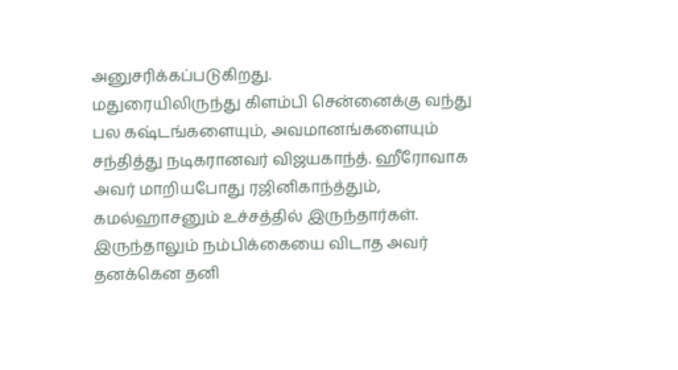அனுசரிக்கப்படுகிறது.
மதுரையிலிருந்து கிளம்பி சென்னைக்கு வந்து பல கஷ்டங்களையும், அவமானங்களையும் சந்தித்து நடிகரானவர் விஜயகாந்த். ஹீரோவாக அவர் மாறியபோது ரஜினிகாந்த்தும், கமல்ஹாசனும் உச்சத்தில் இருந்தார்கள். இருந்தாலும் நம்பிக்கையை விடாத அவர் தனக்கென தனி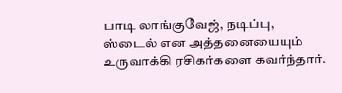பாடி லாங்குவேஜ், நடிப்பு, ஸ்டைல் என அத்தனையையும் உருவாக்கி ரசிகர்களை கவர்ந்தார்.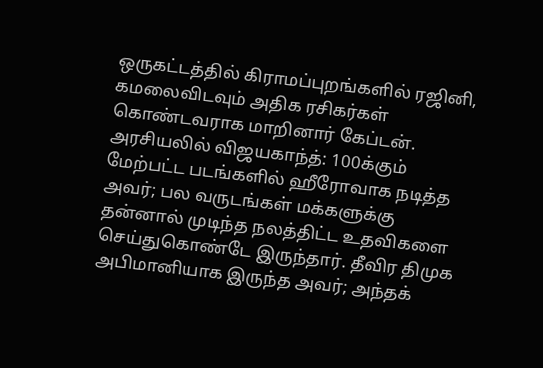ஒருகட்டத்தில் கிராமப்புறங்களில் ரஜினி, கமலைவிடவும் அதிக ரசிகர்கள் கொண்டவராக மாறினார் கேப்டன்.
அரசியலில் விஜயகாந்த்: 100க்கும் மேற்பட்ட படங்களில் ஹீரோவாக நடித்த அவர்; பல வருடங்கள் மக்களுக்கு தன்னால் முடிந்த நலத்திட்ட உதவிகளை செய்துகொண்டே இருந்தார். தீவிர திமுக அபிமானியாக இருந்த அவர்; அந்தக்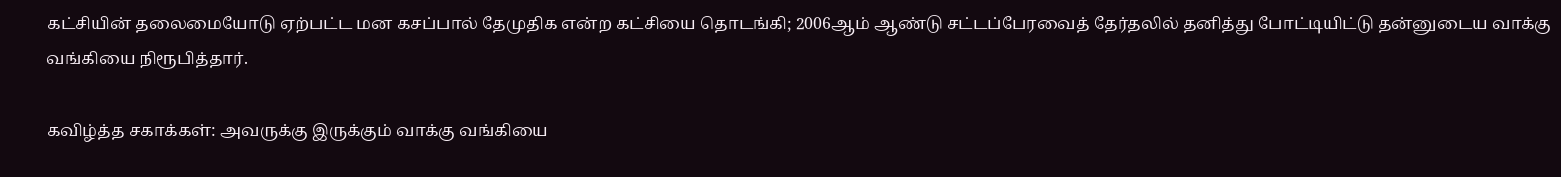கட்சியின் தலைமையோடு ஏற்பட்ட மன கசப்பால் தேமுதிக என்ற கட்சியை தொடங்கி; 2006ஆம் ஆண்டு சட்டப்பேரவைத் தேர்தலில் தனித்து போட்டியிட்டு தன்னுடைய வாக்கு வங்கியை நிரூபித்தார்.

கவிழ்த்த சகாக்கள்: அவருக்கு இருக்கும் வாக்கு வங்கியை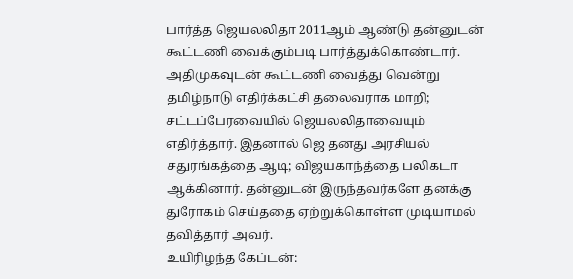பார்த்த ஜெயலலிதா 2011ஆம் ஆண்டு தன்னுடன் கூட்டணி வைக்கும்படி பார்த்துக்கொண்டார். அதிமுகவுடன் கூட்டணி வைத்து வென்று தமிழ்நாடு எதிர்க்கட்சி தலைவராக மாறி; சட்டப்பேரவையில் ஜெயலலிதாவையும் எதிர்த்தார். இதனால் ஜெ தனது அரசியல் சதுரங்கத்தை ஆடி; விஜயகாந்த்தை பலிகடா ஆக்கினார். தன்னுடன் இருந்தவர்களே தனக்கு துரோகம் செய்ததை ஏற்றுக்கொள்ள முடியாமல் தவித்தார் அவர்.
உயிரிழந்த கேப்டன்: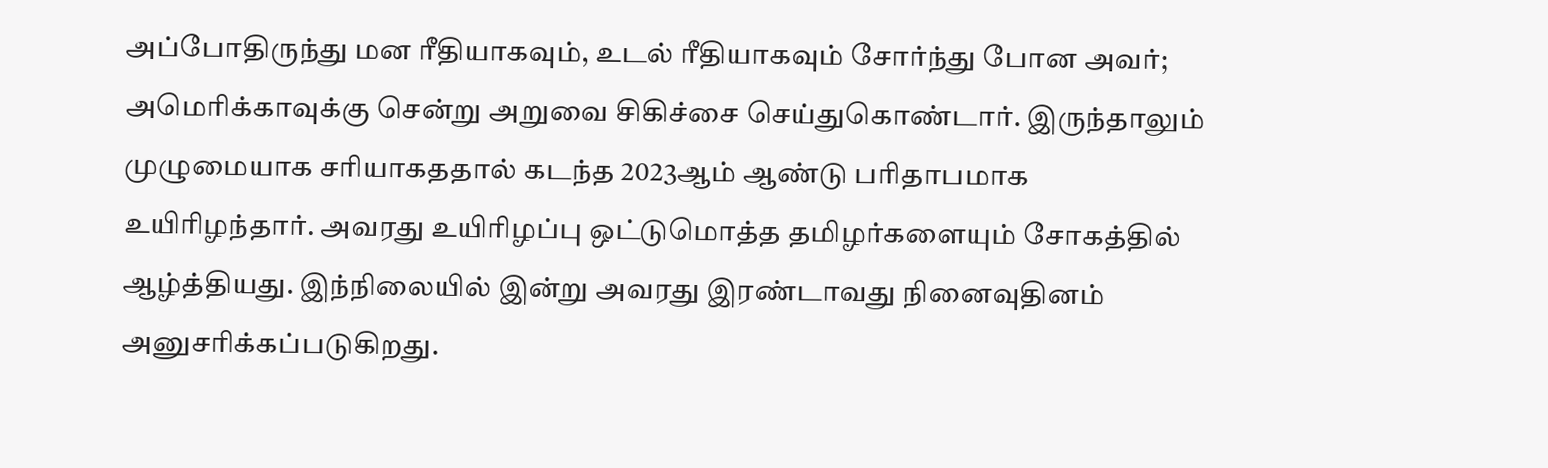அப்போதிருந்து மன ரீதியாகவும், உடல் ரீதியாகவும் சோர்ந்து போன அவர்; அமெரிக்காவுக்கு சென்று அறுவை சிகிச்சை செய்துகொண்டார். இருந்தாலும் முழுமையாக சரியாகததால் கடந்த 2023ஆம் ஆண்டு பரிதாபமாக உயிரிழந்தார். அவரது உயிரிழப்பு ஒட்டுமொத்த தமிழர்களையும் சோகத்தில் ஆழ்த்தியது. இந்நிலையில் இன்று அவரது இரண்டாவது நினைவுதினம் அனுசரிக்கப்படுகிறது.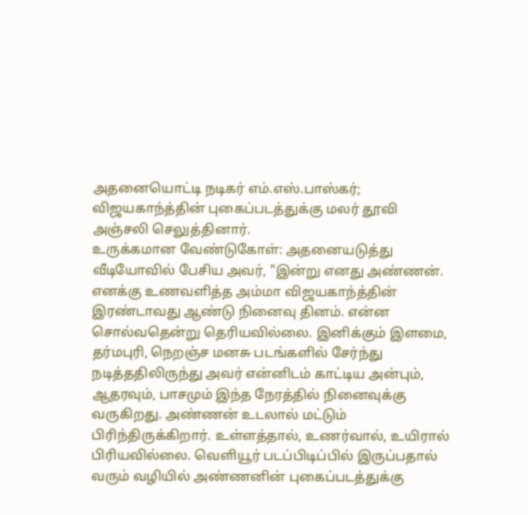அதனையொட்டி நடிகர் எம்.எஸ்.பாஸ்கர்; விஜயகாந்த்தின் புகைப்படத்துக்கு மலர் தூவி அஞ்சலி செலுத்தினார்.
உருக்கமான வேண்டுகோள்: அதனையடுத்து வீடியோவில் பேசிய அவர், "இன்று எனது அண்ணன். எனக்கு உணவளித்த அம்மா விஜயகாந்த்தின் இரண்டாவது ஆண்டு நினைவு தினம். என்ன சொல்வதென்று தெரியவில்லை. இனிக்கும் இளமை, தர்மபுரி, நெறஞ்ச மனசு படங்களில் சேர்ந்து நடித்ததிலிருந்து அவர் என்னிடம் காட்டிய அன்பும், ஆதரவும், பாசமும் இந்த நேரத்தில் நினைவுக்கு வருகிறது. அண்ணன் உடலால் மட்டும் பிரிந்திருக்கிறார். உள்ளத்தால், உணர்வால், உயிரால் பிரியவில்லை. வெளியூர் படப்பிடிப்பில் இருப்பதால் வரும் வழியில் அண்ணனின் புகைப்படத்துக்கு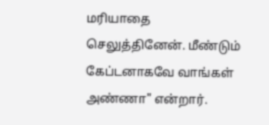மரியாதை செலுத்தினேன். மீண்டும் கேப்டனாகவே வாங்கள் அண்ணா" என்றார்.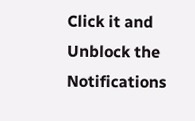Click it and Unblock the Notifications